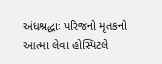અંધશ્રદ્ધાઃ પરિજનો મૃતકનો આત્મા લેવા હોસ્પિટલે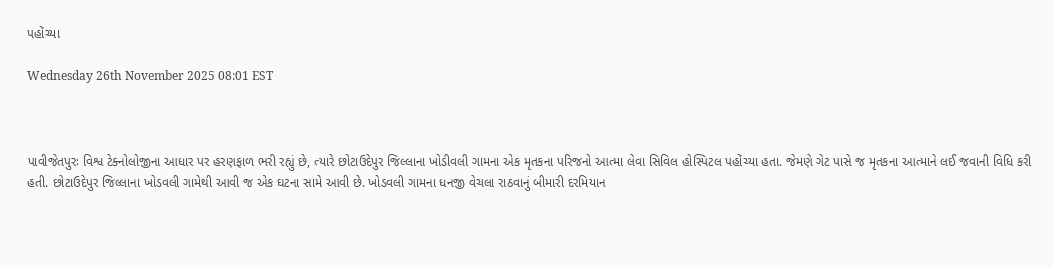પહોંચ્યા

Wednesday 26th November 2025 08:01 EST



પાવીજેતપુરઃ વિશ્વ ટેક્નોલોજીના આધાર પર હરણફાળ ભરી રહ્યું છે, ત્યારે છોટાઉદેપુર જિલ્લાના ખોડીવલી ગામના એક મૃતકના પરિજનો આત્મા લેવા સિવિલ હોસ્પિટલ પહોંચ્યા હતા. જેમણે ગેટ પાસે જ મૃતકના આત્માને લઈ જવાની વિધિ કરી હતી. છોટાઉદેપુર જિલ્લાના ખોડવલી ગામેથી આવી જ એક ઘટના સામે આવી છે. ખોડવલી ગામના ધનજી વેચલા રાઠવાનું બીમારી દરમિયાન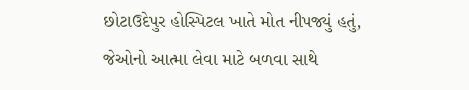છોટાઉદેપુર હોસ્પિટલ ખાતે મોત નીપજ્યું હતું, જેઓનો આત્મા લેવા માટે બળવા સાથે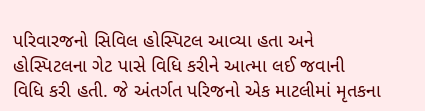પરિવારજનો સિવિલ હોસ્પિટલ આવ્યા હતા અને હોસ્પિટલના ગેટ પાસે વિધિ કરીને આત્મા લઈ જવાની વિધિ કરી હતી. જે અંતર્ગત પરિજનો એક માટલીમાં મૃતકના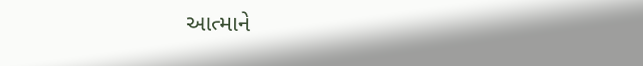આત્માને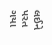લઈને પરત ગયા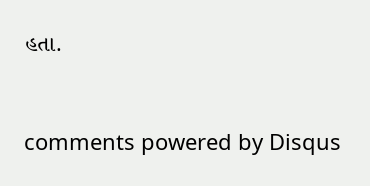હતા.


comments powered by Disqus